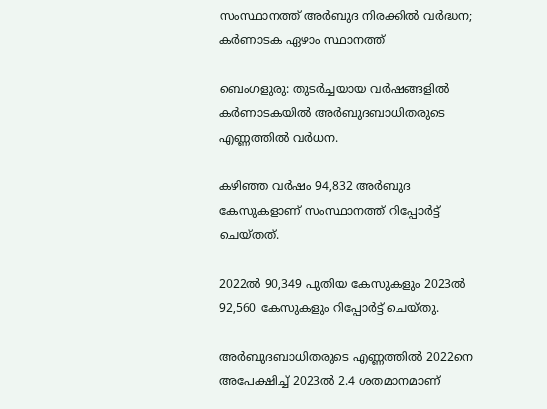സംസ്ഥാനത്ത് അർബുദ നിരക്കിൽ വർദ്ധന; കർണാടക ഏഴാം സ്ഥാനത്ത്

ബെംഗളുരു: തുടർച്ചയായ വർഷങ്ങളില്‍ കർണാടകയില്‍ അർബുദബാധിതരുടെ എണ്ണത്തില്‍ വർധന.

കഴിഞ്ഞ വർഷം 94,832 അർബുദ കേസുകളാണ് സംസ്ഥാനത്ത് റിപ്പോർട്ട് ചെയ്തത്.

2022ല്‍ 90,349 പുതിയ കേസുകളും 2023ല്‍ 92,560 കേസുകളും റിപ്പോർട്ട് ചെയ്തു.

അർബുദബാധിതരുടെ എണ്ണത്തില്‍ 2022നെ അപേക്ഷിച്ച്‌ 2023ല്‍ 2.4 ശതമാനമാണ്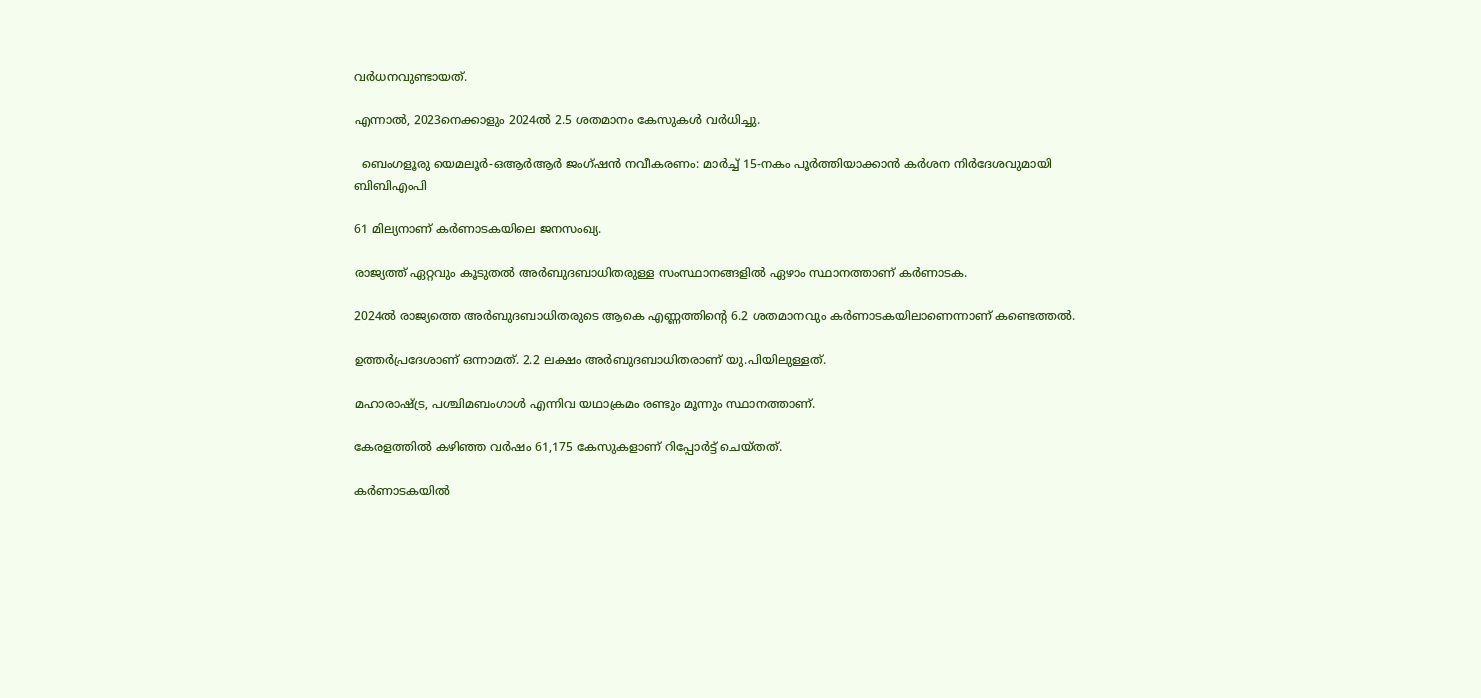വർധനവുണ്ടായത്.

എന്നാല്‍, 2023നെക്കാളും 2024ല്‍ 2.5 ശതമാനം കേസുകള്‍ വർധിച്ചു.

  ബെംഗളൂരു യെമലൂർ-ഒആർആർ ജംഗ്ഷൻ നവീകരണം: മാർച്ച് 15-നകം പൂർത്തിയാക്കാൻ കർശന നിർദേശവുമായി ബിബിഎംപി

61 മില്യനാണ് കർണാടകയിലെ ജനസംഖ്യ.

രാജ്യത്ത് ഏറ്റവും കൂടുതല്‍ അർബുദബാധിതരുള്ള സംസ്ഥാനങ്ങളില്‍ ഏഴാം സ്ഥാനത്താണ് കർണാടക.

2024ല്‍ രാജ്യത്തെ അർബുദബാധിതരുടെ ആകെ എണ്ണത്തിന്റെ 6.2 ശതമാനവും കർണാടകയിലാണെന്നാണ് കണ്ടെത്തല്‍.

ഉത്തർപ്രദേശാണ് ഒന്നാമത്. 2.2 ലക്ഷം അർബുദബാധിതരാണ് യു.പിയിലുള്ളത്.

മഹാരാഷ്ട്ര, പശ്ചിമബംഗാള്‍ എന്നിവ യഥാക്രമം രണ്ടും മൂന്നും സ്ഥാനത്താണ്.

കേരളത്തില്‍ കഴിഞ്ഞ വർഷം 61,175 കേസുകളാണ് റിപ്പോർട്ട് ചെയ്തത്.

കർണാടകയില്‍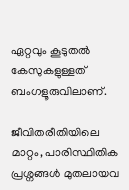ഏറ്റവും കൂടുതല്‍ കേസുകളുള്ളത് ബംഗളൂരുവിലാണ്.

ജീവിതരീതിയിലെ മാറ്റം, പാരിസ്ഥിതിക പ്രശ്നങ്ങള്‍ മുതലായവ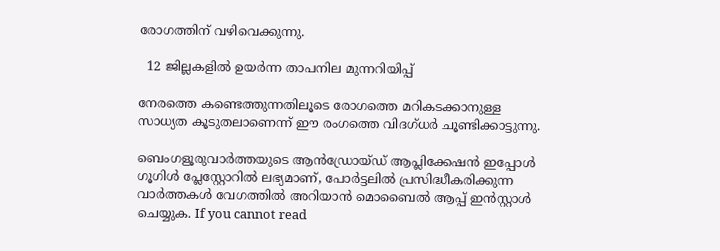രോഗത്തിന് വഴിവെക്കുന്നു.

  12 ജില്ലകളില്‍ ഉയര്‍ന്ന താപനില മുന്നറിയിപ്പ്

നേരത്തെ കണ്ടെത്തുന്നതിലൂടെ രോഗത്തെ മറികടക്കാനുള്ള സാധ്യത കൂടുതലാണെന്ന് ഈ രംഗത്തെ വിദഗ്ധർ ചൂണ്ടിക്കാട്ടുന്നു.

ബെംഗളൂരുവാർത്തയുടെ ആൻഡ്രോയ്ഡ് ആപ്ലിക്കേഷൻ ഇപ്പോൾ ഗൂഗിൾ പ്ലേസ്റ്റോറിൽ ലഭ്യമാണ്, പോർട്ടലിൽ പ്രസിദ്ധീകരിക്കുന്ന വാർത്തകൾ വേഗത്തിൽ അറിയാൻ മൊബൈൽ ആപ്പ് ഇൻസ്റ്റാൾ ചെയ്യുക. If you cannot read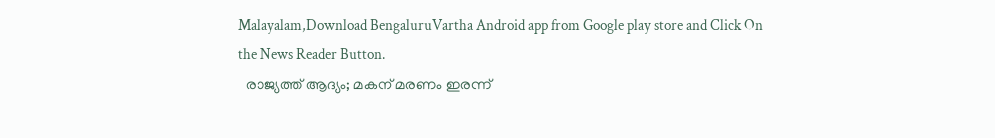Malayalam,Download BengaluruVartha Android app from Google play store and Click On the News Reader Button.
  രാജ്യത്ത് ആദ്യം; മകന് മരണം ഇരന്ന്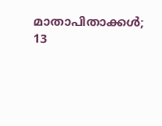മാതാപിതാക്കൾ; 13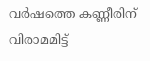വർഷത്തെ കണ്ണീരിന് വിരാമമിട്ട്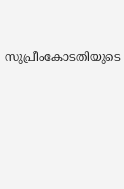സുപ്രീംകോടതിയുടെ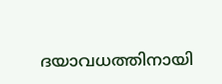ദയാവധത്തിനായി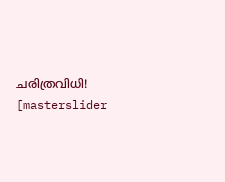ചരിത്രവിധി!
[masterslider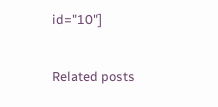id="10"]

Related posts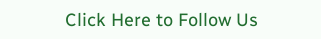Click Here to Follow Us